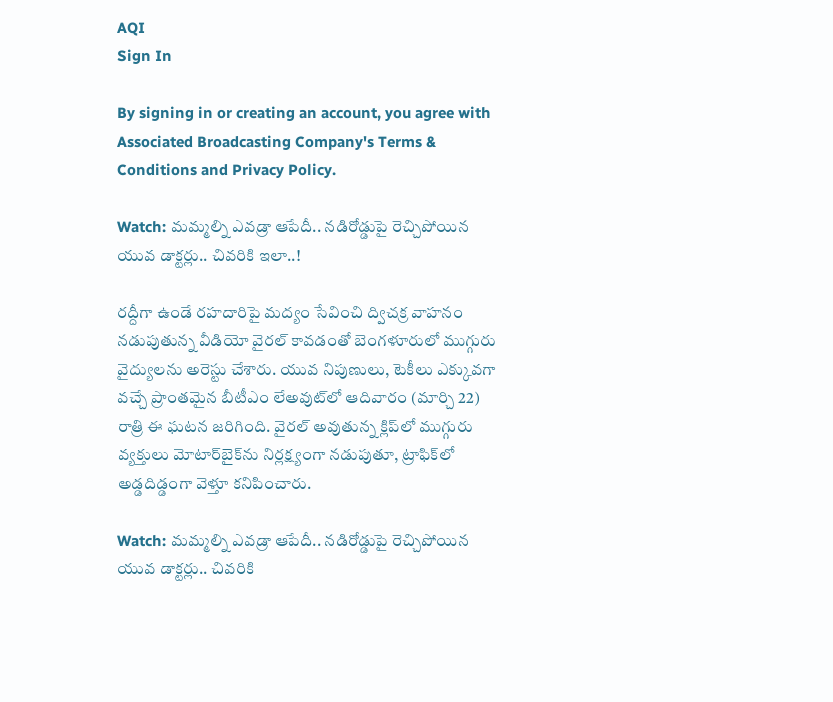AQI
Sign In

By signing in or creating an account, you agree with Associated Broadcasting Company's Terms & Conditions and Privacy Policy.

Watch: మమ్మల్ని ఎవడ్రా ఆపేదీ.. నడిరోడ్డుపై రెచ్చిపోయిన యువ డాక్టర్లు.. చివరికి ఇలా..!

రద్దీగా ఉండే రహదారిపై మద్యం సేవించి ద్విచక్ర వాహనం నడుపుతున్న వీడియో వైరల్ కావడంతో బెంగళూరులో ముగ్గురు వైద్యులను అరెస్టు చేశారు. యువ నిపుణులు, టెకీలు ఎక్కువగా వచ్చే ప్రాంతమైన బీటీఎం లేఅవుట్‌లో ఆదివారం (మార్చి 22) రాత్రి ఈ ఘటన జరిగింది. వైరల్ అవుతున్న క్లిప్‌లో ముగ్గురు వ్యక్తులు మోటార్‌బైక్‌ను నిర్లక్ష్యంగా నడుపుతూ, ట్రాఫిక్‌లో అడ్డదిడ్డంగా వెళ్తూ కనిపించారు.

Watch: మమ్మల్ని ఎవడ్రా ఆపేదీ.. నడిరోడ్డుపై రెచ్చిపోయిన యువ డాక్టర్లు.. చివరికి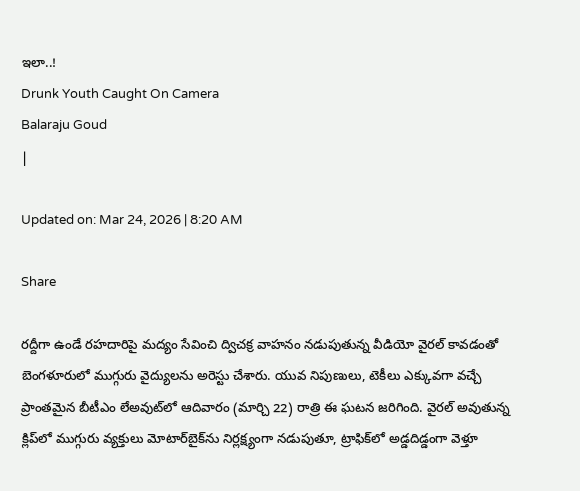ఇలా..!
Drunk Youth Caught On Camera
Balaraju Goud
|

Updated on: Mar 24, 2026 | 8:20 AM

Share

రద్దీగా ఉండే రహదారిపై మద్యం సేవించి ద్విచక్ర వాహనం నడుపుతున్న వీడియో వైరల్ కావడంతో బెంగళూరులో ముగ్గురు వైద్యులను అరెస్టు చేశారు. యువ నిపుణులు, టెకీలు ఎక్కువగా వచ్చే ప్రాంతమైన బీటీఎం లేఅవుట్‌లో ఆదివారం (మార్చి 22) రాత్రి ఈ ఘటన జరిగింది. వైరల్ అవుతున్న క్లిప్‌లో ముగ్గురు వ్యక్తులు మోటార్‌బైక్‌ను నిర్లక్ష్యంగా నడుపుతూ, ట్రాఫిక్‌లో అడ్డదిడ్డంగా వెళ్తూ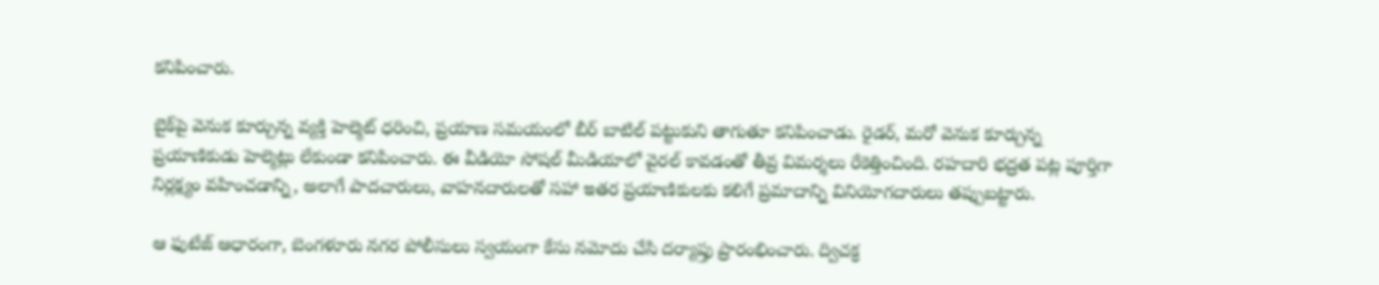కనిపించారు.

బైక్‌పై వెనుక కూర్చున్న వ్యక్తి హెల్మెట్ ధరించి, ప్రయాణ సమయంలో బీర్ బాటిల్ పట్టుకుని తాగుతూ కనిపించాడు. రైడర్, మరో వెనుక కూర్చున్న ప్రయాణికుడు హెల్మెట్లు లేకుండా కనిపించారు. ఈ వీడియో సోషల్ మీడియాలో వైరల్ కావడంతో తీవ్ర విమర్శలు రేకెత్తించింది. రహదారి భద్రత పట్ల పూర్తిగా నిర్లక్ష్యం వహించడాన్ని, అలాగే పాదచారులు, వాహనదారులతో సహా ఇతర ప్రయాణికులకు కలిగే ప్రమాదాన్ని వినియోగదారులు తప్పుబట్టారు.

ఆ ఫుటేజ్ ఆధారంగా, బెంగళూరు నగర పోలీసులు స్వయంగా కేసు నమోదు చేసి దర్యాప్తు ప్రారంభించారు. ద్విచక్ర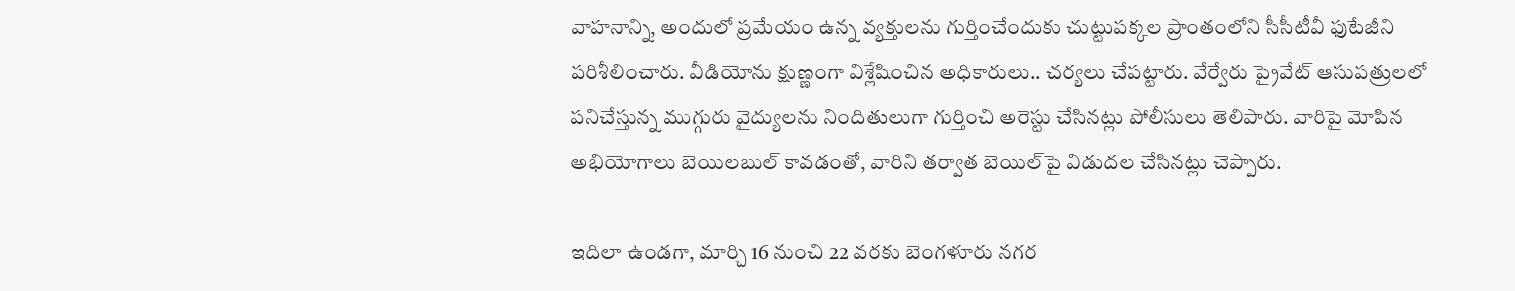వాహనాన్ని, అందులో ప్రమేయం ఉన్న వ్యక్తులను గుర్తించేందుకు చుట్టుపక్కల ప్రాంతంలోని సీసీటీవీ ఫుటేజీని పరిశీలించారు. వీడియోను క్షుణ్ణంగా విశ్లేషించిన అధికారులు.. చర్యలు చేపట్టారు. వేర్వేరు ప్రైవేట్ ఆసుపత్రులలో పనిచేస్తున్న ముగ్గురు వైద్యులను నిందితులుగా గుర్తించి అరెస్టు చేసినట్లు పోలీసులు తెలిపారు. వారిపై మోపిన అభియోగాలు బెయిలబుల్ కావడంతో, వారిని తర్వాత బెయిల్‌పై విడుదల చేసినట్లు చెప్పారు.

ఇదిలా ఉండగా, మార్చి 16 నుంచి 22 వరకు బెంగళూరు నగర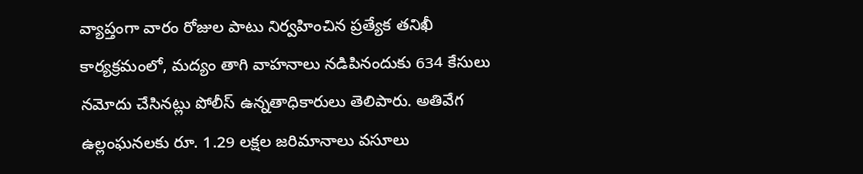వ్యాప్తంగా వారం రోజుల పాటు నిర్వహించిన ప్రత్యేక తనిఖీ కార్యక్రమంలో, మద్యం తాగి వాహనాలు నడిపినందుకు 634 కేసులు నమోదు చేసినట్లు పోలీస్ ఉన్నతాధికారులు తెలిపారు. అతివేగ ఉల్లంఘనలకు రూ. 1.29 లక్షల జరిమానాలు వసూలు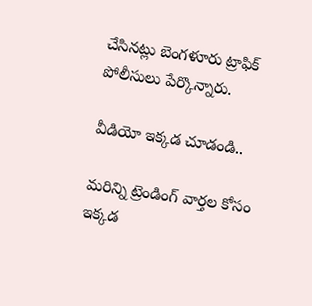చేసినట్లు బెంగళూరు ట్రాఫిక్ పోలీసులు పేర్కొన్నారు.

వీడియో ఇక్కడ చూడండి..

మరిన్ని ట్రెండింగ్ వార్తల కోసం ఇక్కడ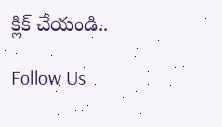క్లిక్ చేయండి..

Follow Us